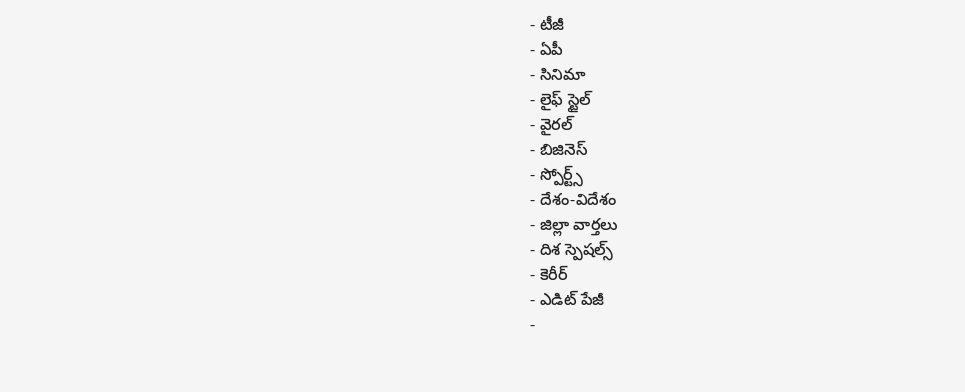- టీజీ
- ఏపీ
- సినిమా
- లైఫ్ స్టైల్
- వైరల్
- బిజినెస్
- స్పోర్ట్స్
- దేశం-విదేశం
- జిల్లా వార్తలు
- దిశ స్పెషల్స్
- కెరీర్
- ఎడిట్ పేజీ
-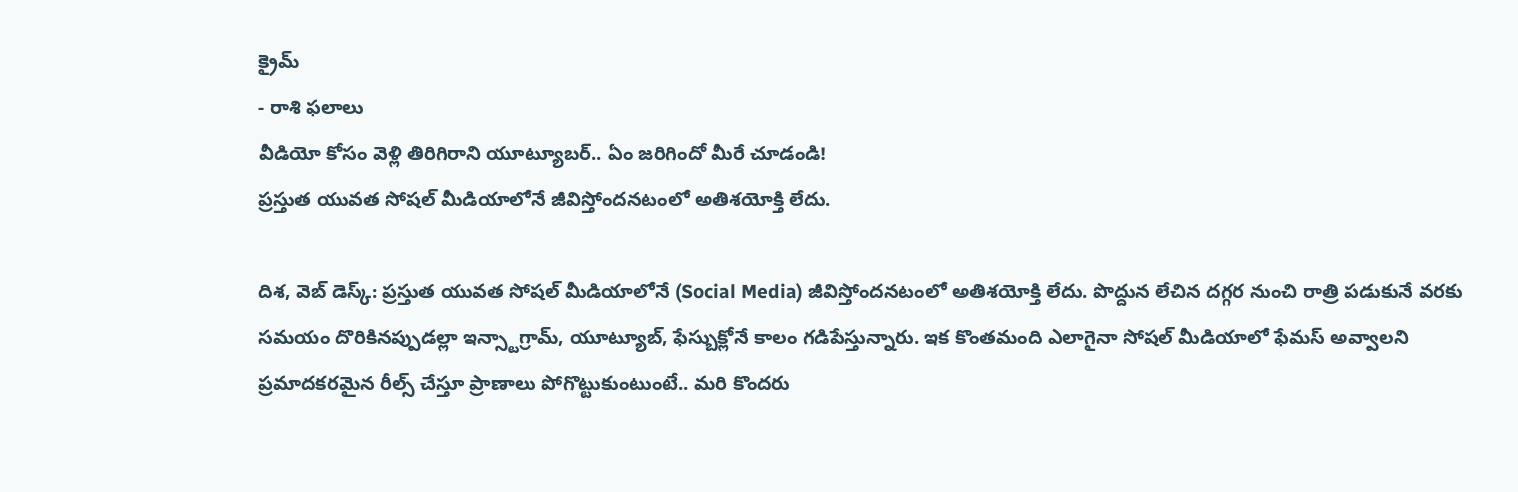క్రైమ్
- రాశి ఫలాలు
వీడియో కోసం వెళ్లి తిరిగిరాని యూట్యూబర్.. ఏం జరిగిందో మీరే చూడండి!
ప్రస్తుత యువత సోషల్ మీడియాలోనే జీవిస్తోందనటంలో అతిశయోక్తి లేదు.

దిశ, వెబ్ డెస్క్: ప్రస్తుత యువత సోషల్ మీడియాలోనే (Social Media) జీవిస్తోందనటంలో అతిశయోక్తి లేదు. పొద్దున లేచిన దగ్గర నుంచి రాత్రి పడుకునే వరకు సమయం దొరికినప్పుడల్లా ఇన్స్టాగ్రామ్, యూట్యూబ్, ఫేస్బుక్లోనే కాలం గడిపేస్తున్నారు. ఇక కొంతమంది ఎలాగైనా సోషల్ మీడియాలో ఫేమస్ అవ్వాలని ప్రమాదకరమైన రీల్స్ చేస్తూ ప్రాణాలు పోగొట్టుకుంటుంటే.. మరి కొందరు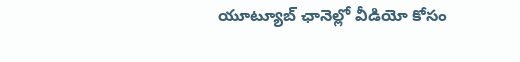యూట్యూబ్ ఛానెల్లో వీడియో కోసం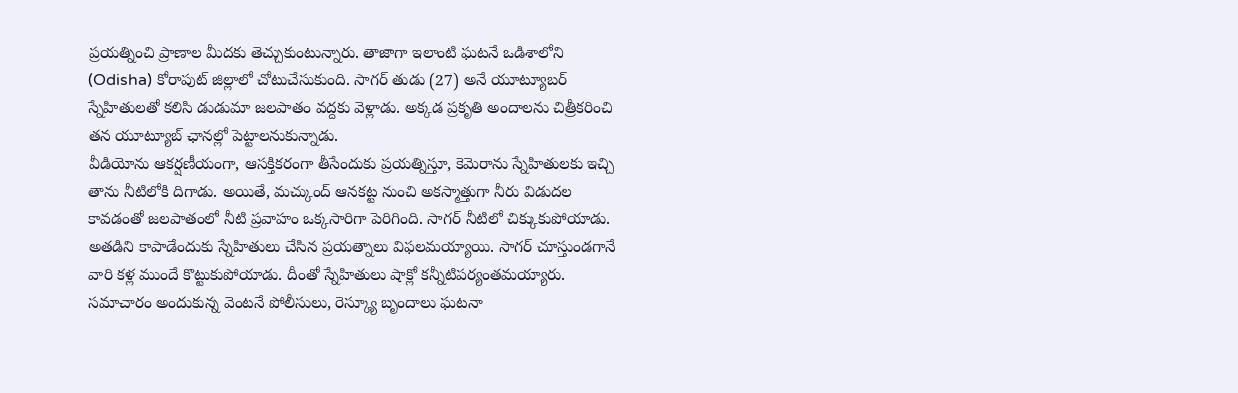ప్రయత్నించి ప్రాణాల మీదకు తెచ్చుకుంటున్నారు. తాజాగా ఇలాంటి ఘటనే ఒడిశాలోని (Odisha) కోరాపుట్ జిల్లాలో చోటుచేసుకుంది. సాగర్ తుడు (27) అనే యూట్యూబర్ స్నేహితులతో కలిసి డుడుమా జలపాతం వద్దకు వెళ్లాడు. అక్కడ ప్రకృతి అందాలను చిత్రీకరించి తన యూట్యూబ్ ఛానల్లో పెట్టాలనుకున్నాడు.
వీడియోను ఆకర్షణీయంగా, ఆసక్తికరంగా తీసేందుకు ప్రయత్నిస్తూ, కెమెరాను స్నేహితులకు ఇచ్చి తాను నీటిలోకి దిగాడు. అయితే, మచ్కుంద్ ఆనకట్ట నుంచి అకస్మాత్తుగా నీరు విడుదల కావడంతో జలపాతంలో నీటి ప్రవాహం ఒక్కసారిగా పెరిగింది. సాగర్ నీటిలో చిక్కుకుపోయాడు. అతడిని కాపాడేందుకు స్నేహితులు చేసిన ప్రయత్నాలు విఫలమయ్యాయి. సాగర్ చూస్తుండగానే వారి కళ్ల ముందే కొట్టుకుపోయాడు. దీంతో స్నేహితులు షాక్లో కన్నీటిపర్యంతమయ్యారు. సమాచారం అందుకున్న వెంటనే పోలీసులు, రెస్క్యూ బృందాలు ఘటనా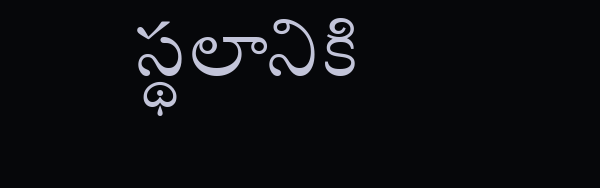స్థలానికి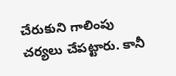చేరుకుని గాలింపు చర్యలు చేపట్టారు. కానీ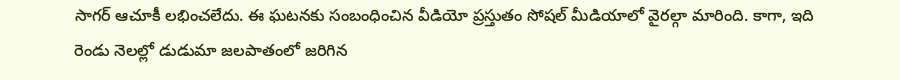సాగర్ ఆచూకీ లభించలేదు. ఈ ఘటనకు సంబంధించిన వీడియో ప్రస్తుతం సోషల్ మీడియాలో వైరల్గా మారింది. కాగా, ఇది రెండు నెలల్లో డుడుమా జలపాతంలో జరిగిన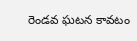రెండవ ఘటన కావటం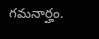గమనార్హం.